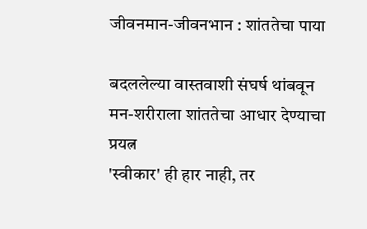जीवनमान-जीवनभान : शांततेचा पाया

बदललेल्या वास्तवाशी संघर्ष थांबवून मन-शरीराला शांततेचा आधार देण्याचा प्रयत्न
'स्वीकार' ही हार नाही, तर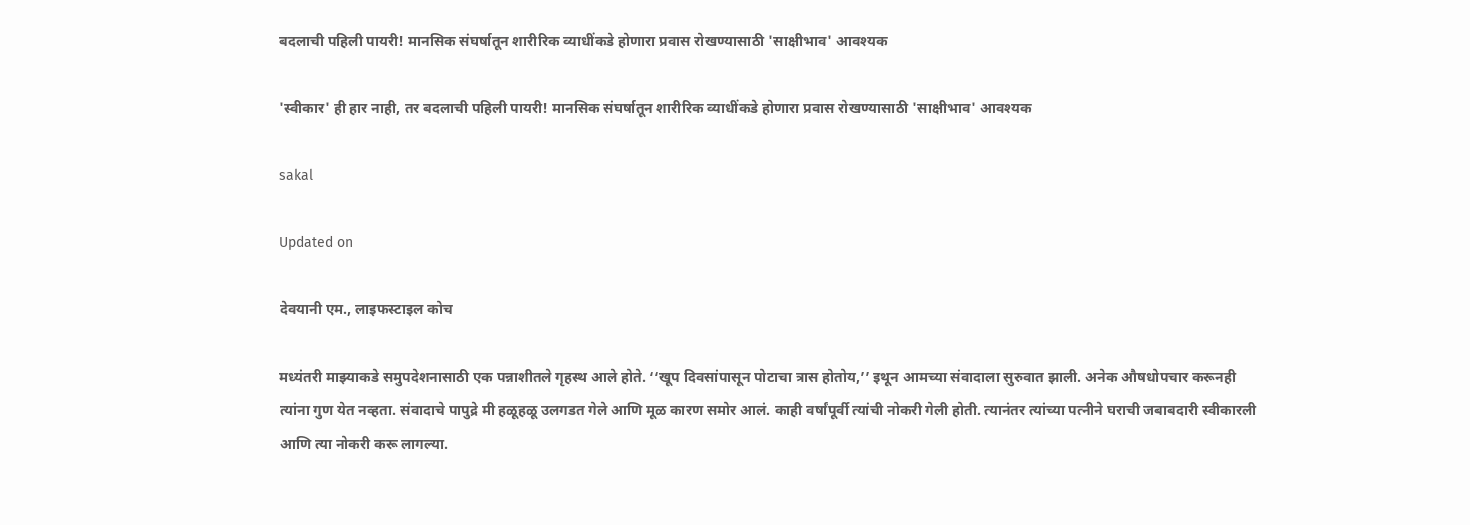बदलाची पहिली पायरी! मानसिक संघर्षातून शारीरिक व्याधींकडे होणारा प्रवास रोखण्यासाठी 'साक्षीभाव' आवश्यक

'स्वीकार' ही हार नाही, तर बदलाची पहिली पायरी! मानसिक संघर्षातून शारीरिक व्याधींकडे होणारा प्रवास रोखण्यासाठी 'साक्षीभाव' आवश्यक

sakal

Updated on

देवयानी एम., लाइफस्टाइल कोच

मध्यंतरी माझ्याकडे समुपदेशनासाठी एक पन्नाशीतले गृहस्थ आले होते. ‘‘खूप दिवसांपासून पोटाचा त्रास होतोय,’’ इथून आमच्या संवादाला सुरुवात झाली. अनेक औषधोपचार करूनही त्यांना गुण येत नव्हता. संवादाचे पापुद्रे मी हळूहळू उलगडत गेले आणि मूळ कारण समोर आलं. काही वर्षांपूर्वी त्यांची नोकरी गेली होती. त्यानंतर त्यांच्या पत्नीने घराची जबाबदारी स्वीकारली आणि त्या नोकरी करू लागल्या.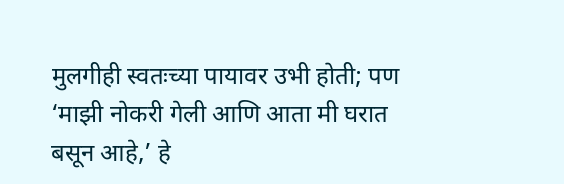मुलगीही स्वतःच्या पायावर उभी होती; पण ‘माझी नोकरी गेली आणि आता मी घरात बसून आहे,’ हे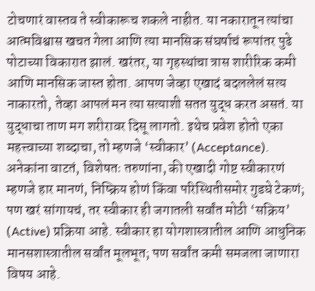टोचणारं वास्तव ते स्वीकारूच शकले नाहीत. या नकारातून त्यांचा आत्मविश्वास खचत गेला आणि त्या मानसिक संघर्षाचं रूपांतर पुढे पोटाच्या विकारात झालं. खरंतर, या गृहस्थांचा त्रास शारीरिक कमी आणि मानसिक जास्त होता. आपण जेव्हा एखादं बदललेलं सत्य नाकारतो, तेव्हा आपलं मन त्या सत्याशी सतत युद्ध करत असतं. या युद्धाचा ताण मग शरीरावर दिसू लागतो. इथेच प्रवेश होतो एका महत्त्वाच्या शब्दाचा, तो म्हणजे ‘स्वीकार’ (Acceptance). अनेकांना वाटतं, विशेषतः तरुणांना, की एखादी गोष्ट स्वीकारणं म्हणजे हार मानणं, निष्क्रिय होणं किंवा परिस्थितीसमोर गुडघे टेकणं; पण खरं सांगायचं, तर स्वीकार ही जगातली सर्वांत मोठी ‘सक्रिय’ (Active) प्रक्रिया आहे. स्वीकार हा योगशास्त्रातील आणि आधुनिक मानसशास्त्रातील सर्वांत मूलभूत; पण सर्वांत कमी समजला जाणारा विषय आहे.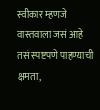स्वीकार म्हणजे वास्तवाला जसं आहे तसं स्पष्टपणे पाहण्याची क्षमता,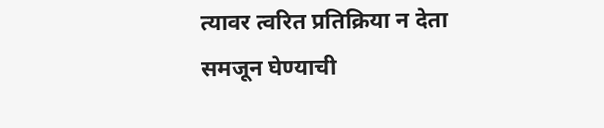त्यावर त्वरित प्रतिक्रिया न देता समजून घेण्याची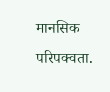मानसिक परिपक्वता.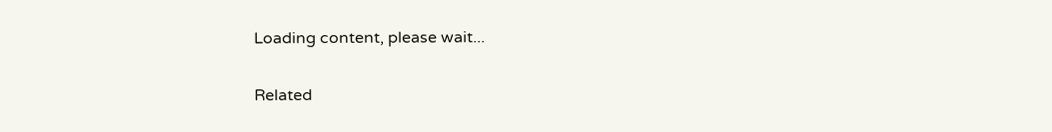Loading content, please wait...

Related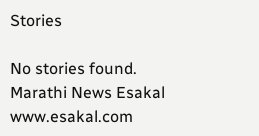Stories

No stories found.
Marathi News Esakal
www.esakal.com